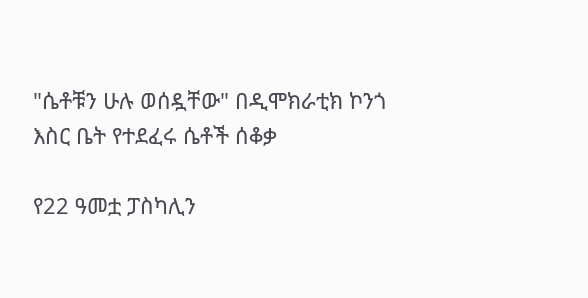"ሴቶቹን ሁሉ ወሰዷቸው" በዲሞክራቲክ ኮንጎ እስር ቤት የተደፈሩ ሴቶች ሰቆቃ

የ22 ዓመቷ ፓስካሊን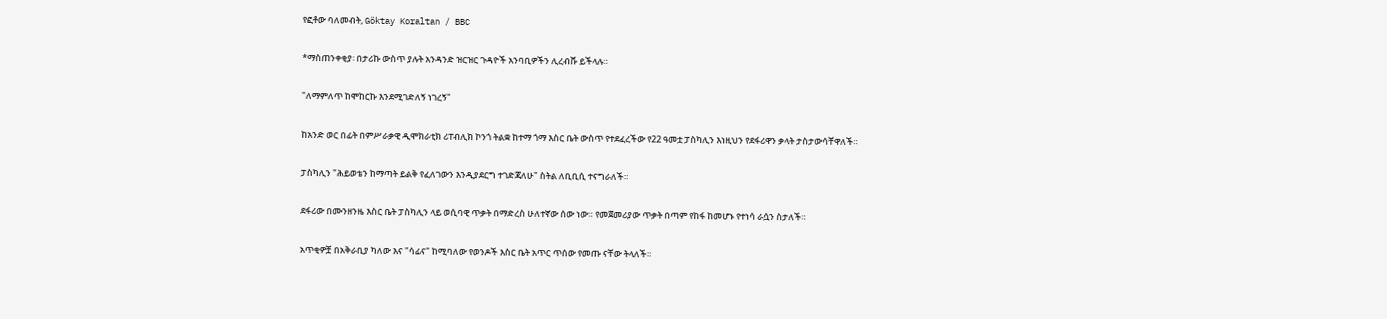የፎቶው ባለመብት, Göktay Koraltan / BBC

*ማስጠንቀቂያ፡ በታሪኩ ውስጥ ያሉት አንዳንድ ዝርዝር ጉዳዮች አንባቢዎችን ሊረብሹ ይችላሉ።

"ለማምለጥ ከሞከርኩ እንደሚገድለኝ ነገረኝ"

ከአንድ ወር በፊት በምሥራቃዊ ዲሞክራቲክ ሪፐብሊክ ኮንጎ ትልቋ ከተማ ጎማ እስር ቤት ውስጥ የተደፈረችው የ22 ዓመቷ ፓስካሊን እነዚህን የደፋሪዋን ቃላት ታስታውሳቸዋለች።

ፓስካሊን "ሕይወቴን ከማጣት ይልቅ የፈለገውን እንዲያደርግ ተገድጃለሁ" ስትል ለቢቢሲ ተናግራለች።

ደፋሪው በሙንዘንዜ እስር ቤት ፓስካሊን ላይ ወሲባዊ ጥቃት በማድረስ ሁለተኛው ሰው ነው። የመጀመሪያው ጥቃት በጣም የከፋ ከመሆኑ የተነሳ ራሷን ስታለች።

አጥቂዎቿ በአቅራቢያ ካለው እና "ሳፊና" ከሚባለው የወንዶች እስር ቤት አጥር ጥሰው የመጡ ናቸው ትላለች።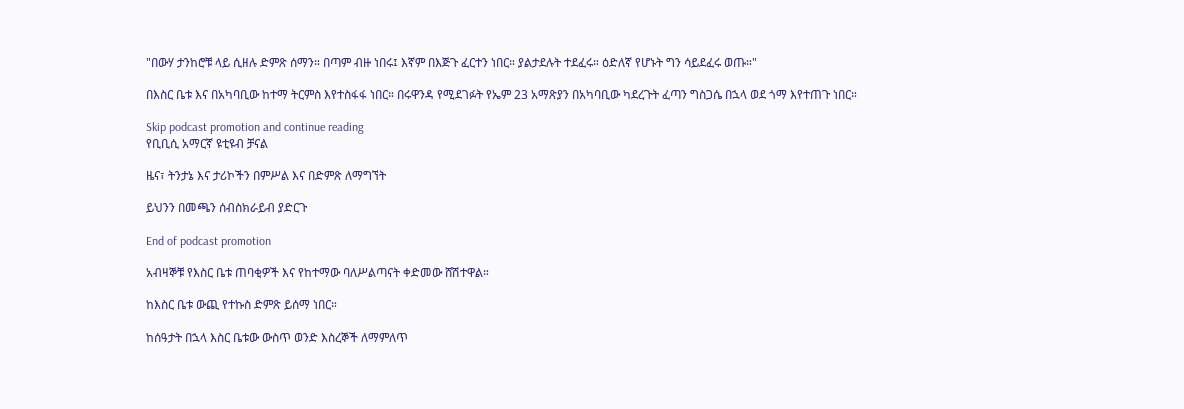"በውሃ ታንከሮቹ ላይ ሲዘሉ ድምጽ ሰማን። በጣም ብዙ ነበሩ፤ እኛም በእጅጉ ፈርተን ነበር። ያልታደሉት ተደፈሩ። ዕድለኛ የሆኑት ግን ሳይደፈሩ ወጡ።"

በእስር ቤቱ እና በአካባቢው ከተማ ትርምስ እየተስፋፋ ነበር። በሩዋንዳ የሚደገፉት የኤም 23 አማጽያን በአካባቢው ካደረጉት ፈጣን ግስጋሴ በኋላ ወደ ጎማ እየተጠጉ ነበር።

Skip podcast promotion and continue reading
የቢቢሲ አማርኛ ዩቲዩብ ቻናል

ዜና፣ ትንታኔ እና ታሪኮችን በምሥል እና በድምጽ ለማግኘት

ይህንን በመጫን ሰብስክራይብ ያድርጉ

End of podcast promotion

አብዛኞቹ የእስር ቤቱ ጠባቂዎች እና የከተማው ባለሥልጣናት ቀድመው ሸሽተዋል።

ከእስር ቤቱ ውጪ የተኩስ ድምጽ ይሰማ ነበር።

ከሰዓታት በኋላ እስር ቤቱው ውስጥ ወንድ እስረኞች ለማምለጥ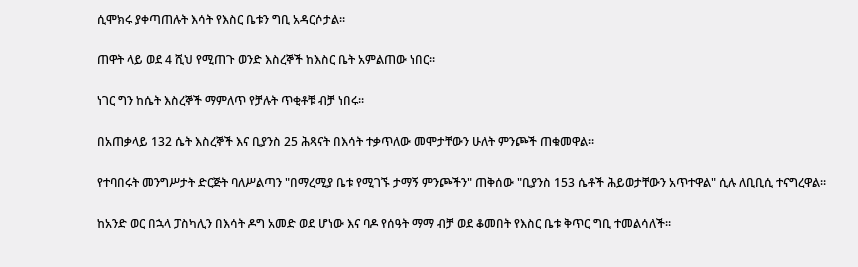ሲሞክሩ ያቀጣጠሉት እሳት የእስር ቤቱን ግቢ አዳርሶታል።

ጠዋት ላይ ወደ 4 ሺህ የሚጠጉ ወንድ እስረኞች ከእስር ቤት አምልጠው ነበር።

ነገር ግን ከሴት እስረኞች ማምለጥ የቻሉት ጥቂቶቹ ብቻ ነበሩ።

በአጠቃላይ 132 ሴት እስረኞች እና ቢያንስ 25 ሕጻናት በእሳት ተቃጥለው መሞታቸውን ሁለት ምንጮች ጠቁመዋል።

የተባበሩት መንግሥታት ድርጅት ባለሥልጣን "በማረሚያ ቤቱ የሚገኙ ታማኝ ምንጮችን" ጠቅሰው "ቢያንስ 153 ሴቶች ሕይወታቸውን አጥተዋል" ሲሉ ለቢቢሲ ተናግረዋል።

ከአንድ ወር በኋላ ፓስካሊን በእሳት ዶግ አመድ ወደ ሆነው እና ባዶ የሰዓት ማማ ብቻ ወደ ቆመበት የእስር ቤቱ ቅጥር ግቢ ተመልሳለች።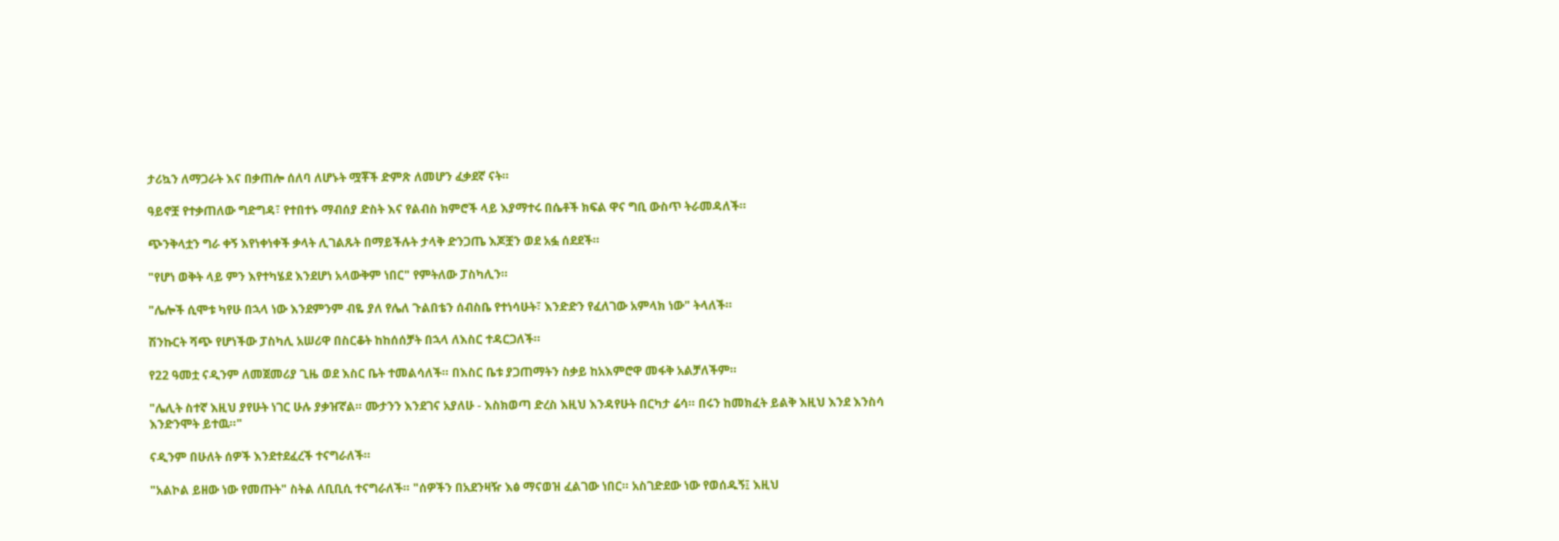ታሪኳን ለማጋራት እና በቃጠሎ ሰለባ ለሆኑት ሟቾች ድምጽ ለመሆን ፈቃደኛ ናት።

ዓይኖቿ የተቃጠለው ግድግዳ፣ የተበተኑ ማብሰያ ድስት እና የልብስ ክምሮች ላይ እያማተሩ በሴቶች ክፍል ዋና ግቢ ውስጥ ትራመዳለች።

ጭንቅላቷን ግራ ቀኝ እየነቀነቀች ቃላት ሊገልጹት በማይችሉት ታላቅ ድንጋጤ እጆቿን ወደ አፏ ሰደደች።

"የሆነ ወቅት ላይ ምን እየተካሄደ እንደሆነ አላውቅም ነበር" የምትለው ፓስካሊን።

"ሌሎች ሲሞቱ ካየሁ በኋላ ነው እንደምንም ብዬ ያለ የሌለ ጉልበቴን ሰብስቤ የተነሳሁት፣ እንድድን የፈለገው አምላክ ነው" ትላለች።

ሽንኩርት ሻጭ የሆነችው ፓስካሊ አሠሪዋ በስርቆት ከከሰሰቻት በኋላ ለእስር ተዳርጋለች።

የ22 ዓመቷ ናዲንም ለመጀመሪያ ጊዜ ወደ እስር ቤት ተመልሳለች። በእስር ቤቱ ያጋጠማትን ስቃይ ከአእምሮዋ መፋቅ አልቻለችም።

"ሌሊት ስተኛ እዚህ ያየሁት ነገር ሁሉ ያቃዠኛል። ሙታንን እንደገና አያለሁ - እስክወጣ ድረስ እዚህ እንዳየሁት በርካታ ሬሳ። በሩን ከመክፈት ይልቅ እዚህ እንደ እንስሳ እንድንሞት ይተዉ።"

ናዲንም በሁለት ሰዎች እንደተደፈረች ተናግራለች።

"አልኮል ይዘው ነው የመጡት" ስትል ለቢቢሲ ተናግራለች። "ሰዎችን በአደንዛዥ እፅ ማናወዝ ፈልገው ነበር። አስገድደው ነው የወሰዱኝ፤ እዚህ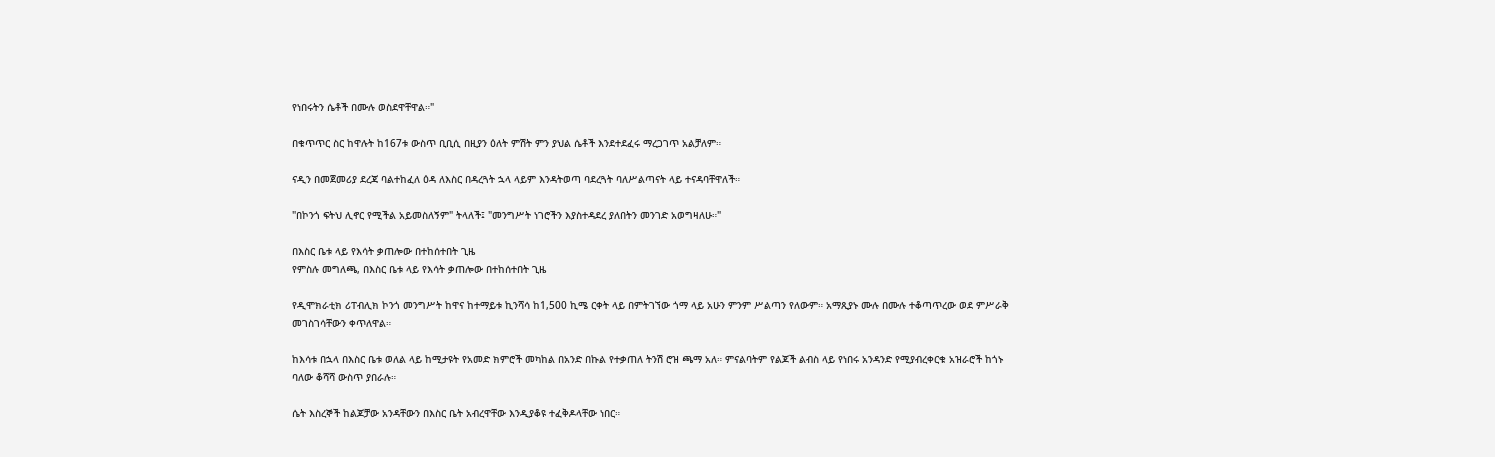የነበሩትን ሴቶች በሙሉ ወስደዋቸዋል።"

በቁጥጥር ስር ከዋሉት ከ167ቱ ውስጥ ቢቢሲ በዚያን ዕለት ምሽት ምን ያህል ሴቶች እንደተደፈሩ ማረጋገጥ አልቻለም።

ናዲን በመጀመሪያ ደረጃ ባልተከፈለ ዕዳ ለእስር በዳረጓት ኋላ ላይም እንዳትወጣ ባደረጓት ባለሥልጣናት ላይ ተናዳባቸዋለች።

"በኮንጎ ፍትህ ሊኖር የሚችል አይመስለኝም" ትላለች፤ "መንግሥት ነገሮችን እያስተዳደረ ያለበትን መንገድ አወግዛለሁ።"

በእስር ቤቱ ላይ የእሳት ቃጠሎው በተከሰተበት ጊዜ
የምስሉ መግለጫ, በእስር ቤቱ ላይ የእሳት ቃጠሎው በተከሰተበት ጊዜ

የዲሞክራቲክ ሪፐብሊክ ኮንጎ መንግሥት ከዋና ከተማይቱ ኪንሻሳ ከ1,500 ኪሜ ርቀት ላይ በምትገኘው ጎማ ላይ አሁን ምንም ሥልጣን የለውም። አማጺያኑ ሙሉ በሙሉ ተቆጣጥረው ወደ ምሥራቅ መገስገሳቸውን ቀጥለዋል።

ከእሳቱ በኋላ በእስር ቤቱ ወለል ላይ ከሚታዩት የአመድ ክምሮች መካከል በአንድ በኩል የተቃጠለ ትንሽ ሮዝ ጫማ አለ። ምናልባትም የልጆች ልብስ ላይ የነበሩ አንዳንድ የሚያብረቀርቁ አዝራሮች ከጎኑ ባለው ቆሻሻ ውስጥ ያበራሉ።

ሴት እስረኞች ከልጆቻው አንዳቸውን በእስር ቤት አብረዋቸው እንዲያቆዩ ተፈቅዶላቸው ነበር።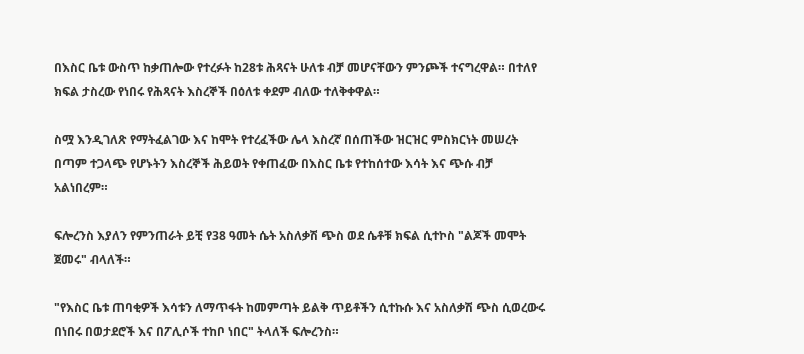በእስር ቤቱ ውስጥ ከቃጠሎው የተረፉት ከ28ቱ ሕጻናት ሁለቱ ብቻ መሆናቸውን ምንጮች ተናግረዋል። በተለየ ክፍል ታስረው የነበሩ የሕጻናት እስረኞች በዕለቱ ቀደም ብለው ተለቅቀዋል።

ስሟ እንዲገለጽ የማትፈልገው እና ከሞት የተረፈችው ሌላ እስረኛ በሰጠችው ዝርዝር ምስክርነት መሠረት በጣም ተጋላጭ የሆኑትን እስረኞች ሕይወት የቀጠፈው በእስር ቤቱ የተከሰተው እሳት እና ጭሱ ብቻ አልነበረም።

ፍሎረንስ እያለን የምንጠራት ይቺ የ38 ዓመት ሴት አስለቃሽ ጭስ ወደ ሴቶቹ ክፍል ሲተኮስ "ልጆች መሞት ጀመሩ" ብላለች።

"የእስር ቤቱ ጠባቂዎች እሳቱን ለማጥፋት ከመምጣት ይልቅ ጥይቶችን ሲተኩሱ እና አስለቃሽ ጭስ ሲወረውሩ በነበሩ በወታደሮች እና በፖሊሶች ተከቦ ነበር" ትላለች ፍሎረንስ።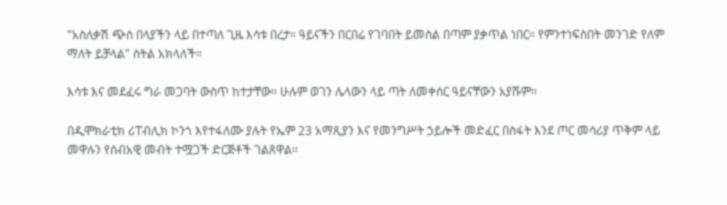"አስለቃሽ ጭስ በላያችን ላይ በተጣለ ጊዜ እሳቱ በረታ። ዓይናችን በርበሬ የገባበት ይመስል በጣም ያቃጥል ነበር። የምንተነፍስበት መንገድ የለም ማለት ይቻላል" ስትል አክላለች።

እሳቱ እና መደፈሩ ግራ መጋባት ውስጥ ከተታቸው። ሁሉም ወገን ሌላውን ላይ ጣት ለመቀሰር ዓይናቸውን አያሹም።

በዲሞክራቲክ ሪፐብሊክ ኮንጎ እየተፋለሙ ያሉት የኤም 23 አማጺያን እና የመንግሥት ኃይሎች መድፈር በስፋት እንደ ጦር መሳሪያ ጥቅም ላይ መዋሉን የሰብአዊ መብት ተሟጋች ድርጅቶች ገልጸዋል።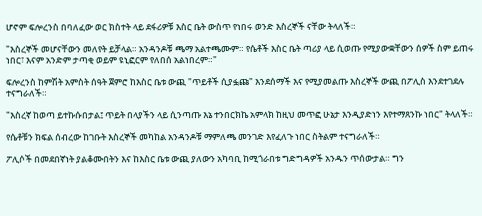ሆኖም ፍሎረንስ በባለፈው ወር ክስተት ላይ ደፋሪዎቹ እስር ቤት ውስጥ የነበሩ ወንድ እስረኞች ናቸው ትላለች።

"እስረኞች መሆናቸውን መለየት ይቻላል። አንዳንዶቹ ጫማ አልተጫሙም። የሴቶች እስር ቤት ጣሪያ ላይ ሲወጡ የሚያውቋቸውን ሰዎች ስም ይጠሩ ነበር፣ እናም አንድም ታጣቂ ወይም ዩኒፎርም የለበሰ አልነበረም።"

ፍሎረንስ ከምሽት አምስት ሰዓት ጀምሮ ከእስር ቤቱ ውጪ "ጥይቶች ሲያፏጩ" እንደሰማች እና የሚያመልጡ እስረኞች ውጪ በፖሊስ እንደተገደሉ ተናግራለች።

"እስረኛ ከወጣ ይተኩሱበታል፤ ጥይት በላያችን ላይ ሲንጣጡ እኔ ተንበርክኬ አምላክ ከዚህ መጥፎ ሁኔታ እንዲያድነን እየተማጸንኩ ነበር" ትላለች።

የሴቶቹን ክፍል ሰብረው ከገቡት እስረኞች መካከል አንዳንዶቹ ማምለጫ መንገድ እየፈለጉ ነበር ስትልም ተናግራለች።

ፖሊሶች በመደበኛነት ያልቆሙበትን እና ከእስር ቤቱ ውጪ ያለውን አካባቢ ከሚጎራበቱ ግድግዳዎች አንዱን ጥሰውታል። ግን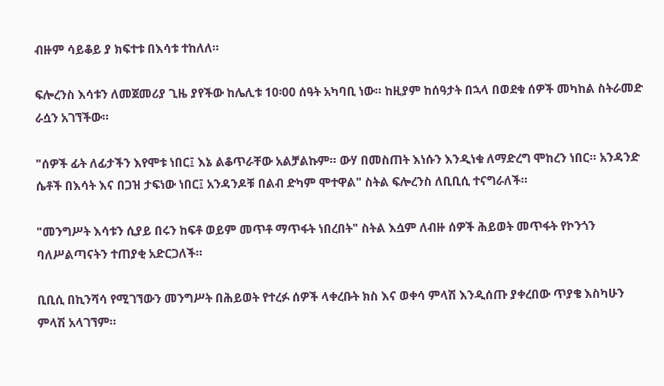ብዙም ሳይቆይ ያ ክፍተቱ በእሳቱ ተከለለ።

ፍሎረንስ እሳቱን ለመጀመሪያ ጊዜ ያየችው ከሌሊቱ 10፡00 ሰዓት አካባቢ ነው። ከዚያም ከሰዓታት በኋላ በወደቁ ሰዎች መካከል ስትራመድ ራሷን አገኘችው።

"ሰዎች ፊት ለፊታችን እየሞቱ ነበር፤ እኔ ልቆጥራቸው አልቻልኩም። ውሃ በመስጠት እነሱን እንዲነቁ ለማድረግ ሞከረን ነበር። አንዳንድ ሴቶች በእሳት እና በጋዝ ታፍነው ነበር፤ አንዳንዶቹ በልብ ድካም ሞተዋል" ስትል ፍሎረንስ ለቢቢሲ ተናግራለች።

"መንግሥት እሳቱን ሲያይ በሩን ከፍቶ ወይም መጥቶ ማጥፋት ነበረበት" ስትል እሷም ለብዙ ሰዎች ሕይወት መጥፋት የኮንጎን ባለሥልጣናትን ተጠያቂ አድርጋለች።

ቢቢሲ በኪንሻሳ የሚገኘውን መንግሥት በሕይወት የተረፉ ሰዎች ላቀረቡት ክስ እና ወቀሳ ምላሽ እንዲሰጡ ያቀረበው ጥያቄ እስካሁን ምላሽ አላገኘም።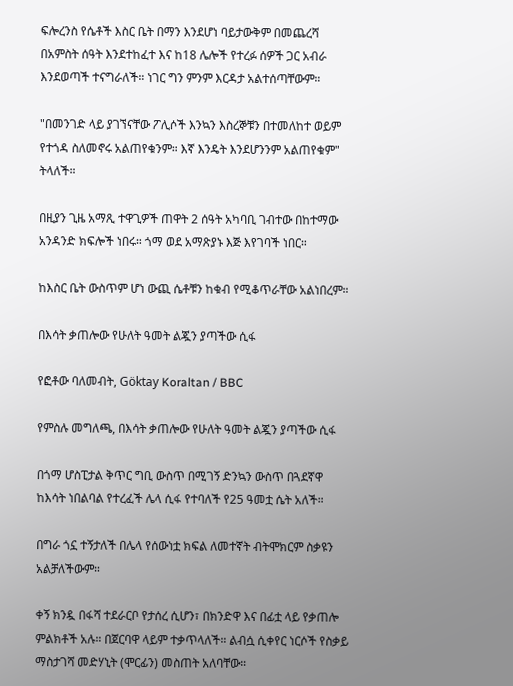ፍሎረንስ የሴቶች እስር ቤት በማን እንደሆነ ባይታውቅም በመጨረሻ በአምስት ሰዓት እንደተከፈተ እና ከ18 ሌሎች የተረፉ ሰዎች ጋር አብራ እንደወጣች ተናግራለች። ነገር ግን ምንም እርዳታ አልተሰጣቸውም።

"በመንገድ ላይ ያገኘናቸው ፖሊሶች እንኳን እስረኞቹን በተመለከተ ወይም የተጎዳ ስለመኖሩ አልጠየቁንም። እኛ እንዴት እንደሆንንም አልጠየቁም" ትላለች።

በዚያን ጊዜ አማጺ ተዋጊዎች ጠዋት 2 ሰዓት አካባቢ ገብተው በከተማው አንዳንድ ክፍሎች ነበሩ። ጎማ ወደ አማጽያኑ እጅ እየገባች ነበር።

ከእስር ቤት ውስጥም ሆነ ውጪ ሴቶቹን ከቁብ የሚቆጥራቸው አልነበረም።

በእሳት ቃጠሎው የሁለት ዓመት ልጇን ያጣችው ሲፋ

የፎቶው ባለመብት, Göktay Koraltan / BBC

የምስሉ መግለጫ, በእሳት ቃጠሎው የሁለት ዓመት ልጇን ያጣችው ሲፋ

በጎማ ሆስፒታል ቅጥር ግቢ ውስጥ በሚገኝ ድንኳን ውስጥ በጓደኛዋ ከእሳት ነበልባል የተረፈች ሌላ ሲፋ የተባለች የ25 ዓመቷ ሴት አለች።

በግራ ጎኗ ተኝታለች በሌላ የሰውነቷ ክፍል ለመተኛት ብትሞክርም ስቃዩን አልቻለችውም።

ቀኝ ክንዷ በፋሻ ተደራርቦ የታሰረ ሲሆን፣ በክንድዋ እና በፊቷ ላይ የቃጠሎ ምልክቶች አሉ። በጀርባዋ ላይም ተቃጥላለች። ልብሷ ሲቀየር ነርሶች የስቃይ ማስታገሻ መድሃኒት (ሞርፊን) መስጠት አለባቸው።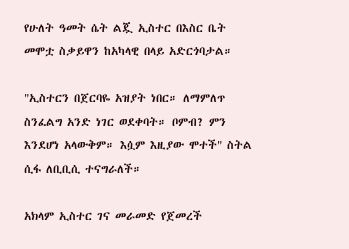የሁለት ዓመት ሴት ልጇ ኢስተር በእስር ቤት መሞቷ ስቃይዋን ከአካላዊ በላይ አድርጎባታል።

"ኢስተርን በጀርባዬ አዝያት ነበር። ለማምለጥ ስንፈልግ አንድ ነገር ወደቀባት። ቦምብ? ምን እንደሆነ አላውቅም። እሷም እዚያው ሞተች" ስትል ሲፋ ለቢቢሲ ተናግራለች።

አክላም ኢስተር ገና መራመድ የጀመረች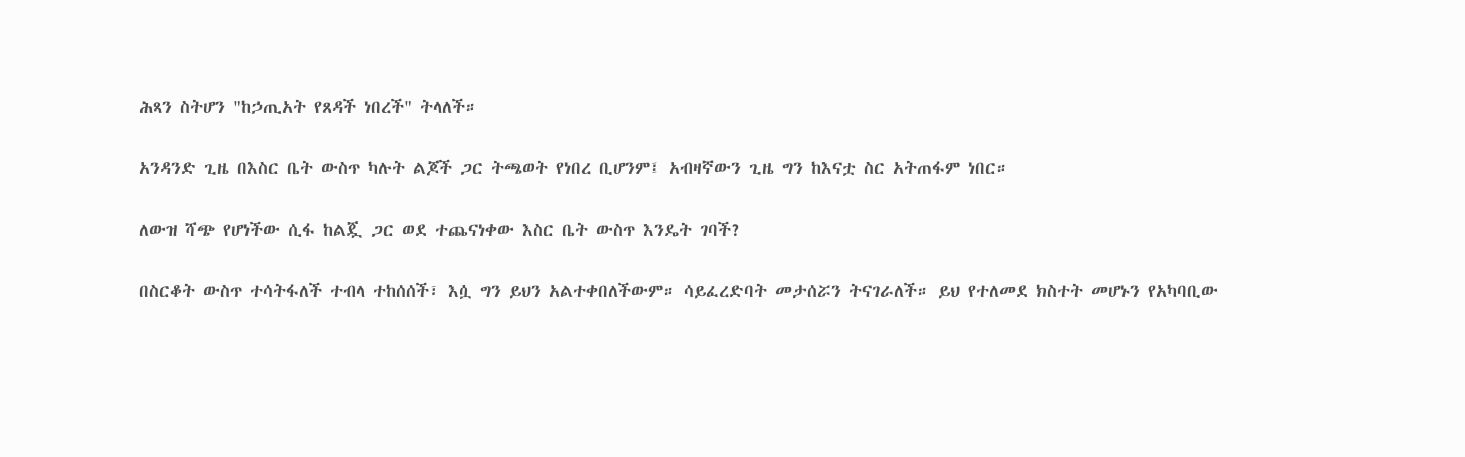ሕጻን ስትሆን "ከኃጢአት የጸዳች ነበረች" ትላለች።

አንዳንድ ጊዜ በእስር ቤት ውስጥ ካሉት ልጆች ጋር ትጫወት የነበረ ቢሆንም፤ አብዛኛውን ጊዜ ግን ከእናቷ ስር አትጠፋም ነበር።

ለውዝ ሻጭ የሆነችው ሲፋ ከልጇ ጋር ወደ ተጨናነቀው እስር ቤት ውስጥ እንዴት ገባች?

በስርቆት ውስጥ ተሳትፋለች ተብላ ተከሰሰች፣ እሷ ግን ይህን አልተቀበለችውም። ሳይፈረድባት መታሰሯን ትናገራለች። ይህ የተለመደ ክስተት መሆኑን የአካባቢው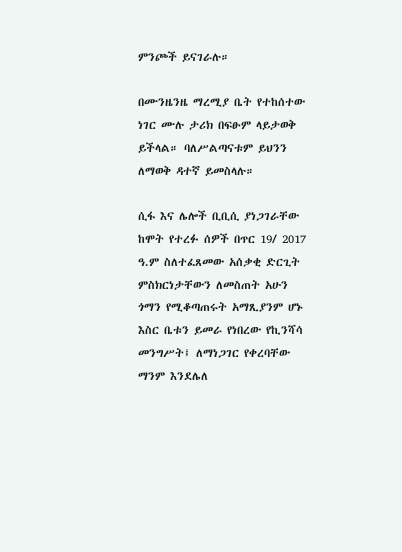ምንጮች ይናገራሉ።

በሙንዜንዜ ማረሚያ ቤት የተከሰተው ነገር ሙሉ ታሪክ በፍፁም ላይታወቅ ይችላል። ባለሥልጣናቱም ይህንን ለማወቅ ዳተኛ ይመስላሉ።

ሲፋ እና ሌሎች ቢቢሲ ያነጋገራቸው ከሞት የተረፉ ሰዎች በጥር 19/ 2017 ዓ.ም ስለተፈጸመው አሰቃቂ ድርጊት ምስክርነታቸውን ለመስጠት አሁን ጎማን የሚቆጣጠሩት አማጺያንም ሆኑ እስር ቤቱን ይመራ የነበረው የኪንሻሳ መንግሥት፤ ለማነጋገር የቀረባቸው ማንም እንደሌለ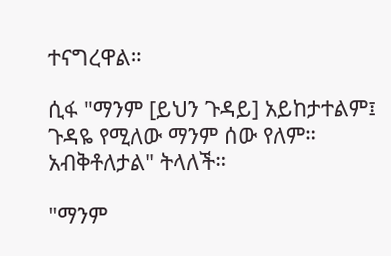ተናግረዋል።

ሲፋ "ማንም [ይህን ጉዳይ] አይከታተልም፤ ጉዳዬ የሚለው ማንም ሰው የለም። አብቅቶለታል" ትላለች።

"ማንም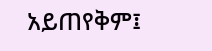አይጠየቅም፤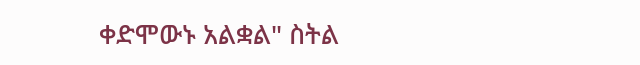ቀድሞውኑ አልቋል" ስትል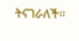ትናገራለች።